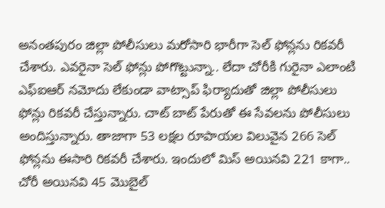అనంతపురం జిల్లా పోలీసులు మరోసారి భారీగా సెల్ ఫోన్లను రికవరీ చేశారు. ఎవరైనా సెల్ ఫోన్లు పోగొట్టున్నా.. లేదా చోరీకి గురైనా ఎలాంటి ఎఫ్ఐఆర్ నమోదు లేకుండా వాట్సాప్ ఫిర్యాదుతో జిల్లా పోలీసులు ఫోన్లు రికవరీ చేస్తున్నారు. చాట్ బాట్ పేరుతో ఈ సేవలను పోలీసులు అందిస్తున్నారు. తాజాగా 53 లక్షల రూపాయల విలువైన 266 సెల్ ఫోన్లను ఈసారి రికవరీ చేశారు. ఇందులో మిస్ అయినవి 221 కాగా.. చోరీ అయినవి 45 మొబైల్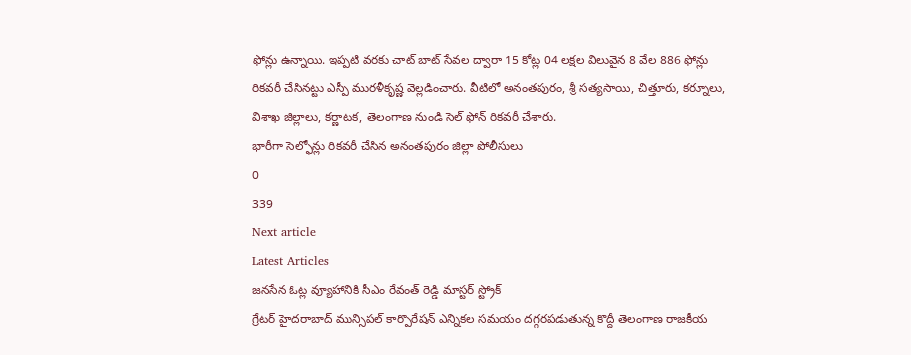ఫోన్లు ఉన్నాయి. ఇప్పటి వరకు చాట్ బాట్ సేవల ద్వారా 15 కోట్ల 04 లక్షల విలువైన 8 వేల 886 ఫోన్లు రికవరీ చేసినట్టు ఎస్పీ మురళీకృష్ణ వెల్లడించారు. వీటిలో అనంతపురం, శ్రీ సత్యసాయి, చిత్తూరు, కర్నూలు, విశాఖ జిల్లాలు, కర్ణాటక, తెలంగాణ నుండి సెల్ ఫోన్ రికవరీ చేశారు.
భారీగా సెల్ఫోన్లు రికవరీ చేసిన అనంతపురం జిల్లా పోలీసులు
0
339
Next article
Latest Articles
జనసేన ఓట్ల వ్యూహానికి సీఎం రేవంత్ రెడ్డి మాస్టర్ స్ట్రోక్
గ్రేటర్ హైదరాబాద్ మున్సిపల్ కార్పొరేషన్ ఎన్నికల సమయం దగ్గరపడుతున్న కొద్దీ తెలంగాణ రాజకీయ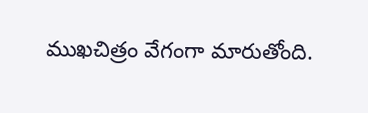ముఖచిత్రం వేగంగా మారుతోంది.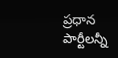ప్రధాన పార్టీలన్నీ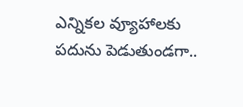ఎన్నికల వ్యూహాలకు పదును పెడుతుండగా..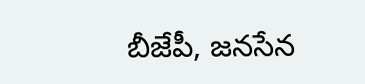బీజేపీ, జనసేన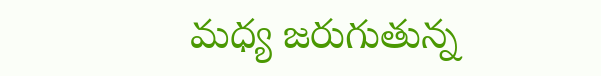మధ్య జరుగుతున్న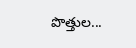పొత్తుల...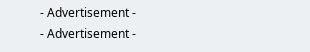- Advertisement -
- Advertisement -